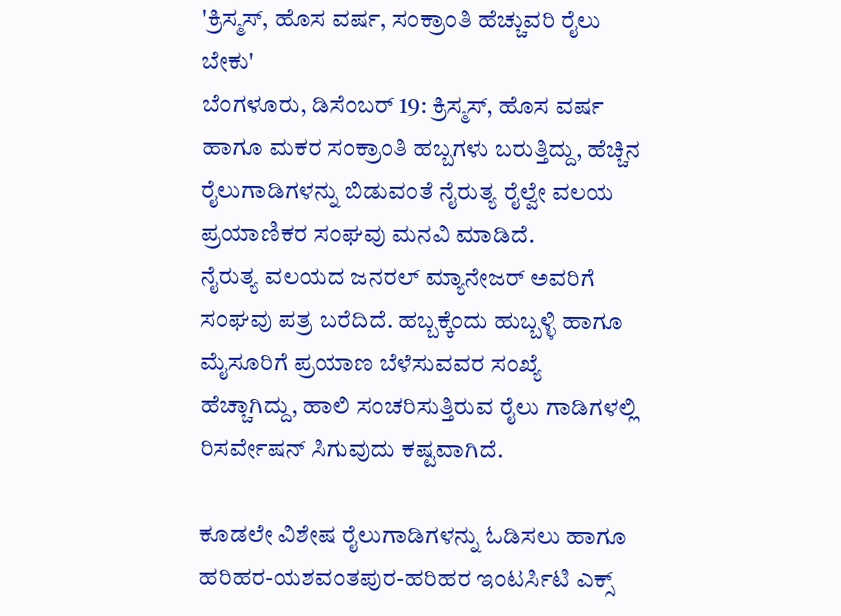'ಕ್ರಿಸ್ಮಸ್, ಹೊಸ ವರ್ಷ, ಸಂಕ್ರಾಂತಿ ಹೆಚ್ಚುವರಿ ರೈಲು ಬೇಕು'
ಬೆಂಗಳೂರು, ಡಿಸೆಂಬರ್ 19: ಕ್ರಿಸ್ಮಸ್, ಹೊಸ ವರ್ಷ ಹಾಗೂ ಮಕರ ಸಂಕ್ರಾಂತಿ ಹಬ್ಬಗಳು ಬರುತ್ತಿದ್ದು, ಹೆಚ್ಚಿನ ರೈಲುಗಾಡಿಗಳನ್ನು ಬಿಡುವಂತೆ ನೈರುತ್ಯ ರೈಲ್ವೇ ವಲಯ ಪ್ರಯಾಣಿಕರ ಸಂಘವು ಮನವಿ ಮಾಡಿದೆ.
ನೈರುತ್ಯ ವಲಯದ ಜನರಲ್ ಮ್ಯಾನೇಜರ್ ಅವರಿಗೆ ಸಂಘವು ಪತ್ರ ಬರೆದಿದೆ. ಹಬ್ಬಕ್ಕೆಂದು ಹುಬ್ಬಳ್ಳಿ ಹಾಗೂ ಮೈಸೂರಿಗೆ ಪ್ರಯಾಣ ಬೆಳೆಸುವವರ ಸಂಖ್ಯೆ ಹೆಚ್ಚಾಗಿದ್ದು, ಹಾಲಿ ಸಂಚರಿಸುತ್ತಿರುವ ರೈಲು ಗಾಡಿಗಳಲ್ಲಿ ರಿಸರ್ವೇಷನ್ ಸಿಗುವುದು ಕಷ್ಟವಾಗಿದೆ.

ಕೂಡಲೇ ವಿಶೇಷ ರೈಲುಗಾಡಿಗಳನ್ನು ಓಡಿಸಲು ಹಾಗೂ ಹರಿಹರ-ಯಶವಂತಪುರ-ಹರಿಹರ ಇಂಟರ್ಸಿಟಿ ಎಕ್ಸ್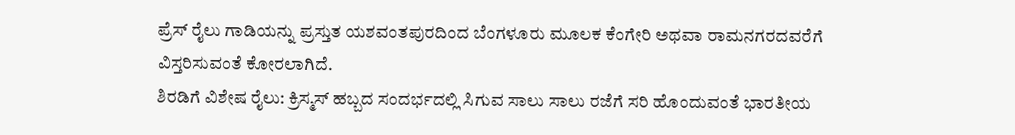ಪ್ರೆಸ್ ರೈಲು ಗಾಡಿಯನ್ನು ಪ್ರಸ್ತುತ ಯಶವಂತಪುರದಿಂದ ಬೆಂಗಳೂರು ಮೂಲಕ ಕೆಂಗೇರಿ ಅಥವಾ ರಾಮನಗರದವರೆಗೆ ವಿಸ್ತರಿಸುವಂತೆ ಕೋರಲಾಗಿದೆ.
ಶಿರಡಿಗೆ ವಿಶೇಷ ರೈಲು: ಕ್ರಿಸ್ಮಸ್ ಹಬ್ಬದ ಸಂದರ್ಭದಲ್ಲಿ ಸಿಗುವ ಸಾಲು ಸಾಲು ರಜೆಗೆ ಸರಿ ಹೊಂದುವಂತೆ ಭಾರತೀಯ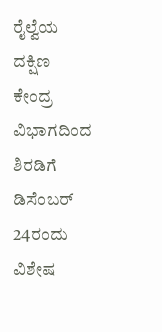ರೈಲ್ವೆಯ ದಕ್ಷಿಣ ಕೇಂದ್ರ ವಿಭಾಗದಿಂದ ಶಿರಡಿಗೆ ಡಿಸೆಂಬರ್ 24ರಂದು ವಿಶೇಷ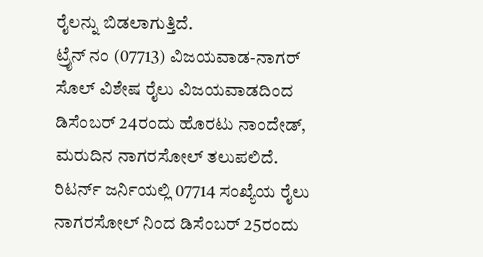ರೈಲನ್ನು ಬಿಡಲಾಗುತ್ತಿದೆ.
ಟ್ರೈನ್ ನಂ (07713) ವಿಜಯವಾಡ-ನಾಗರ್ ಸೊಲ್ ವಿಶೇಷ ರೈಲು ವಿಜಯವಾಡದಿಂದ ಡಿಸೆಂಬರ್ 24ರಂದು ಹೊರಟು ನಾಂದೇಡ್, ಮರುದಿನ ನಾಗರಸೋಲ್ ತಲುಪಲಿದೆ.
ರಿಟರ್ನ್ ಜರ್ನಿಯಲ್ಲಿ 07714 ಸಂಖ್ಯೆಯ ರೈಲು ನಾಗರಸೋಲ್ ನಿಂದ ಡಿಸೆಂಬರ್ 25ರಂದು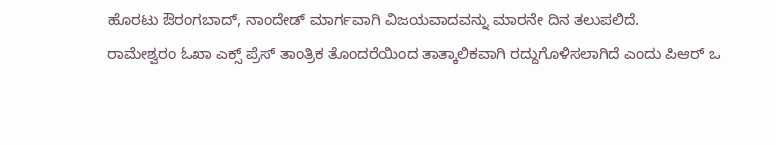ಹೊರಟು ಔರಂಗಬಾದ್, ನಾಂದೇಡ್ ಮಾರ್ಗವಾಗಿ ವಿಜಯವಾದವನ್ನು ಮಾರನೇ ದಿನ ತಲುಪಲಿದೆ.
ರಾಮೇಶ್ವರಂ ಓಖಾ ಎಕ್ಸ್ ಪ್ರೆಸ್ ತಾಂತ್ರಿಕ ತೊಂದರೆಯಿಂದ ತಾತ್ಕಾಲಿಕವಾಗಿ ರದ್ದುಗೊಳಿಸಲಾಗಿದೆ ಎಂದು ಪಿಆರ್ ಒ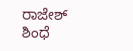ರಾಜೇಶ್ ಶಿಂಧೆ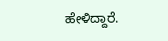ಹೇಳಿದ್ದಾರೆ.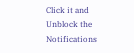Click it and Unblock the Notifications